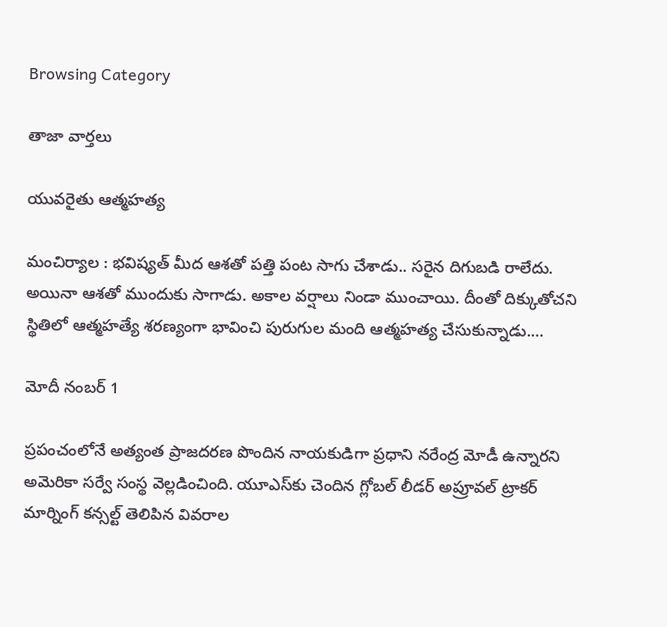Browsing Category

తాజా వార్తలు

యువ‌రైతు ఆత్మ‌హ‌త్య

మంచిర్యాల : భ‌విష్య‌త్ మీద ఆశ‌తో ప‌త్తి పంట సాగు చేశాడు.. స‌రైన దిగుబ‌డి రాలేదు. అయినా ఆశ‌తో ముందుకు సాగాడు. అకాల వ‌ర్షాలు నిండా ముంచాయి. దీంతో దిక్కుతోచ‌ని స్థితిలో ఆత్మ‌హ‌త్యే శ‌ర‌ణ్యంగా భావించి పురుగుల మంది ఆత్మ‌హ‌త్య చేసుకున్నాడు.…

మోదీ నంబ‌ర్ 1

ప్రపంచంలోనే అత్యంత ప్రాజదరణ పొందిన నాయకుడిగా ప్రధాని నరేంద్ర మోడీ ఉన్నారని అమెరికా సర్వే సంస్థ వెల్లడించింది. యూఎస్‌కు చెందిన గ్లోబల్ లీడర్ అప్రూవల్ ట్రాకర్ మార్నింగ్ కన్సల్ట్ తెలిపిన వివరాల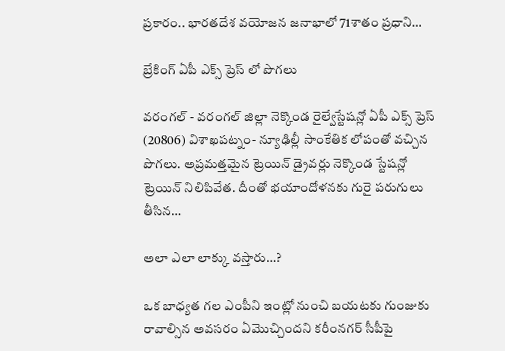ప్రకారం.. భారతదేశ వయోజన జనాభాలో 71శాతం ప్రధాని…

బ్రేకింగ్ ఏపీ ఎక్స్ ప్రెస్ లో పొగలు

వరంగల్ - వరంగల్ జిల్లా నెక్కొండ రైల్వేస్టేషన్లో ఏపీ ఎక్స్ ప్రెస్ (20806) విశాఖపట్నం- న్యూఢిల్లీ సాంకేతిక లోపంతో వచ్చిన పొగలు. అప్రమత్తమైన ట్రెయిన్ డ్రైవర్లు నెక్కొండ స్టేషన్లో ట్రెయిన్ నిలిపివేత. దీంతో భయాందోళనకు గురై పరుగులు తీసిన…

అలా ఎలా లాక్కు వ‌స్తారు…?

ఒక బాధ్య‌త గ‌ల ఎంపీని ఇంట్లో నుంచి బయటకు గుంజుకు రావాల్సిన అవసరం ఏమొచ్చిందని కరీంనగర్ సీపీపై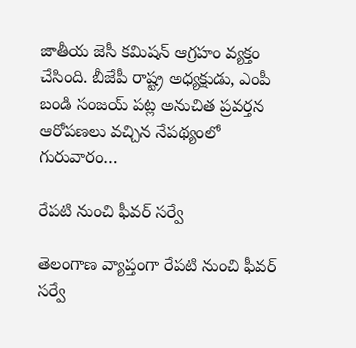జాతీయ జెసీ కమిషన్ ఆగ్రహం వ్య‌క్తం చేసింది. బీజేపీ రాష్ట్ర అధ్యక్షుడు, ఎంపీ బండి సంజయ్ పట్ల అనుచిత ప్రవర్తన ఆరోప‌ణ‌లు వ‌చ్చిన నేపథ్యంలో గురువారం…

రేప‌టి నుంచి ఫీవ‌ర్ స‌ర్వే

తెలంగాణ వ్యాప్తంగా రేప‌టి నుంచి ఫీవ‌ర్ స‌ర్వే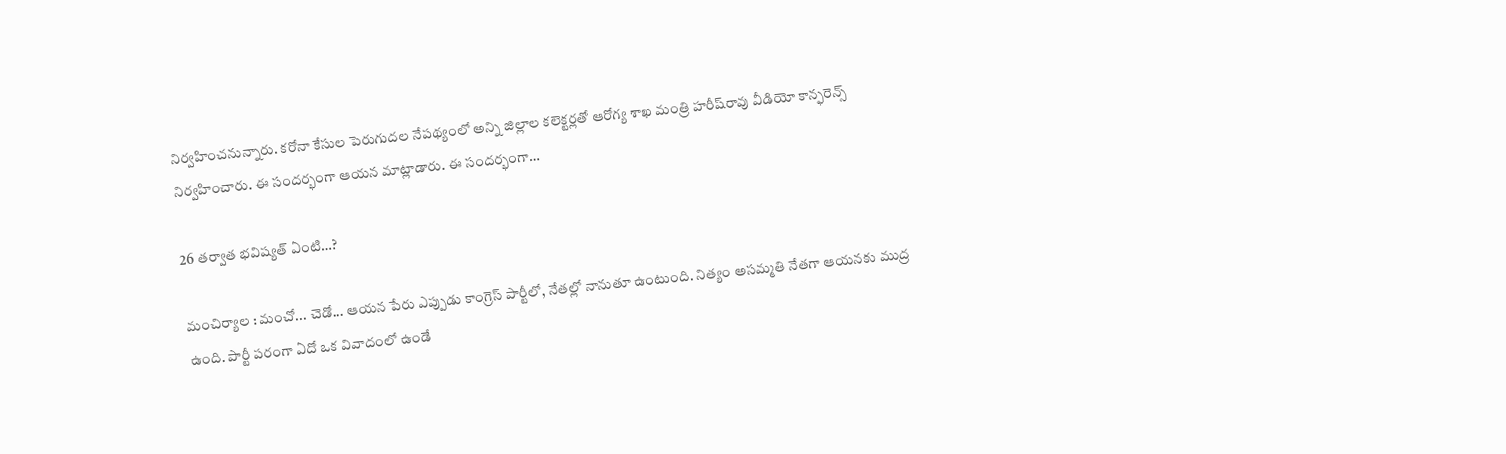నిర్వ‌హించ‌నున్నారు. క‌రోనా కేసుల పెరుగుద‌ల నేప‌థ్యంలో అన్ని జిల్లాల క‌లెక్ట‌ర్ల‌తో ఆరోగ్య శాఖ మంత్రి హ‌రీష్‌రావు వీడియో కాన్ఫ‌రెన్స్ నిర్వ‌హించారు. ఈ సంద‌ర్భంగా ఆయ‌న మాట్లాడారు. ఈ సంద‌ర్భంగా…

26 త‌ర్వాత భ‌విష్య‌త్ ఏంటి…?

మంచిర్యాల : మ‌ంచో... చెడో... ఆయ‌న పేరు ఎప్పుడు కాంగ్రెస్ పార్టీలో, నేత‌ల్లో నానుతూ ఉంటుంది. నిత్యం అస‌మ్మ‌తి నేత‌గా ఆయ‌న‌కు ముద్ర ఉంది. పార్టీ ప‌రంగా ఏదో ఒక వివాదంలో ఉండే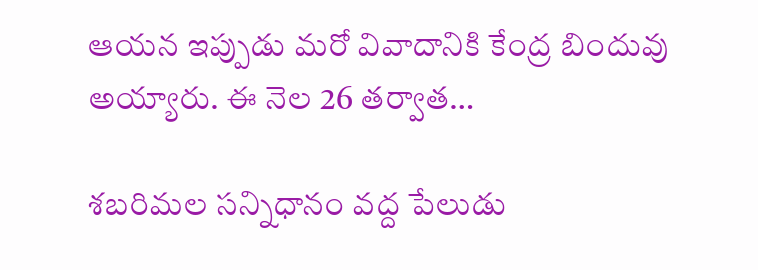ఆయ‌న ఇప్పుడు మ‌రో వివాదానికి కేంద్ర బిందువు అయ్యారు. ఈ నెల 26 త‌ర్వాత…

శబరిమల స‌న్నిధానం వ‌ద్ద పేలుడు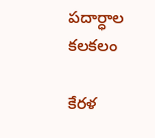పదార్ధాల కలకలం

కేరళ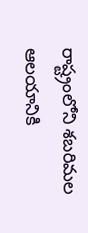రాష్ట్రంలోని శబరిమల ఆలయానికి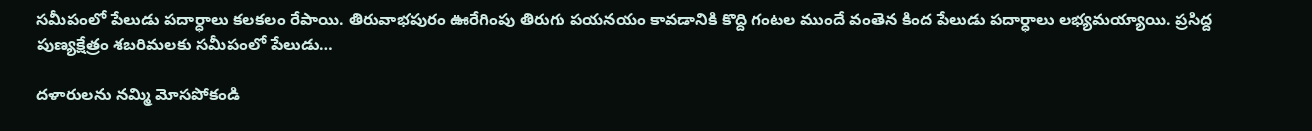సమీపంలో పేలుడు పదార్ధాలు కలకలం రేపాయి. తిరువాభపురం ఊరేగింపు తిరుగు పయనయం కావడానికి కొద్ది గంటల ముందే వంతెన కింద పేలుడు పదార్ధాలు లభ్యమయ్యాయి. ప్రసిద్ద పుణ్యక్షేత్రం శ‌బ‌రిమ‌ల‌కు సమీపంలో పేలుడు…

ద‌ళారుల‌ను న‌మ్మి మోస‌పోకండి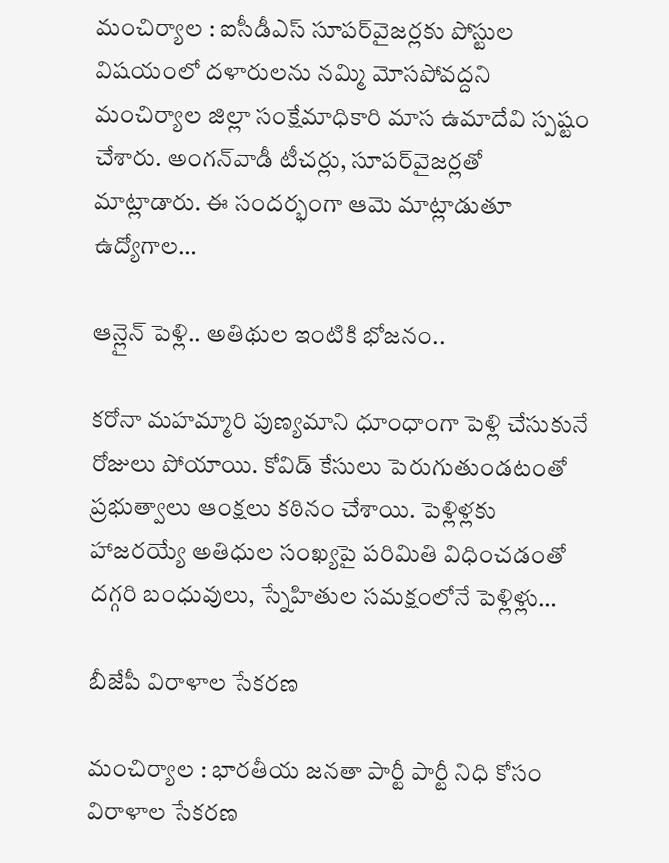మంచిర్యాల : ఐసీడీఎస్ సూప‌ర్‌వైజ‌ర్ల‌కు పోస్టుల విష‌యంలో ద‌ళారుల‌ను న‌మ్మి మోస‌పోవ‌ద్ద‌ని మంచిర్యాల జిల్లా సంక్షేమాధికారి మాస ఉమాదేవి స్ప‌ష్టం చేశారు. అంగ‌న్‌వాడీ టీచ‌ర్లు, సూప‌ర్‌వైజ‌ర్ల‌తో మాట్లాడారు. ఈ సంద‌ర్భంగా ఆమె మాట్లాడుతూ ఉద్యోగాల…

ఆన్లైన్ పెళ్లి.. అతిథుల ఇంటికి భోజనం..

కరోనా మహమ్మారి పుణ్యమాని ధూంధాంగా పెళ్లి చేసుకునే రోజులు పోయాయి. కోవిడ్ కేసులు పెరుగుతుండటంతో ప్రభుత్వాలు ఆంక్షలు కఠినం చేశాయి. పెళ్లిళ్లకు హాజరయ్యే అతిధుల సంఖ్యపై పరిమితి విధించడంతో దగ్గరి బంధువులు, స్నేహితుల సమక్షంలోనే పెళ్లిళ్లు…

బీజేపీ విరాళాల సేక‌ర‌ణ‌

మంచిర్యాల : భార‌తీయ జ‌న‌తా పార్టీ పార్టీ నిధి కోసం విరాళాల సేక‌ర‌ణ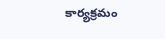కార్య‌క్ర‌మం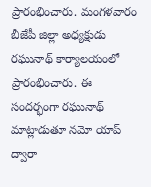ప్రారంభించారు. మంగ‌ళ‌వారం బీజేపీ జిల్లా అధ్యక్షుడు రఘునాథ్ కార్యాలయంలో ప్రారంభించారు. ఈ సందర్భంగా రఘునాథ్ మాట్లాడుతూ నమో యాప్ ద్వారా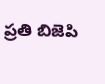ప్రతి బిజెపి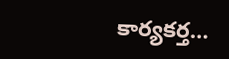కార్యకర్త…